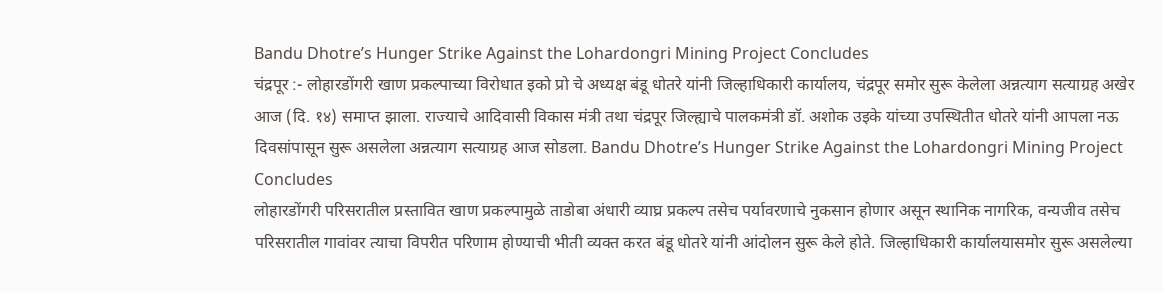Bandu Dhotre’s Hunger Strike Against the Lohardongri Mining Project Concludes
चंद्रपूर :- लोहारडोंगरी खाण प्रकल्पाच्या विरोधात इको प्रो चे अध्यक्ष बंडू धोतरे यांनी जिल्हाधिकारी कार्यालय, चंद्रपूर समोर सुरू केलेला अन्नत्याग सत्याग्रह अखेर आज (दि. १४) समाप्त झाला. राज्याचे आदिवासी विकास मंत्री तथा चंद्रपूर जिल्ह्याचे पालकमंत्री डॉ. अशोक उइके यांच्या उपस्थितीत धोतरे यांनी आपला नऊ दिवसांपासून सुरू असलेला अन्नत्याग सत्याग्रह आज सोडला. Bandu Dhotre’s Hunger Strike Against the Lohardongri Mining Project Concludes
लोहारडोंगरी परिसरातील प्रस्तावित खाण प्रकल्पामुळे ताडोबा अंधारी व्याघ्र प्रकल्प तसेच पर्यावरणाचे नुकसान होणार असून स्थानिक नागरिक, वन्यजीव तसेच परिसरातील गावांवर त्याचा विपरीत परिणाम होण्याची भीती व्यक्त करत बंडू धोतरे यांनी आंदोलन सुरू केले होते. जिल्हाधिकारी कार्यालयासमोर सुरू असलेल्या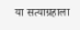या सत्याग्रहाला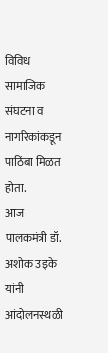विविध सामाजिक संघटना व नागरिकांकडून पाठिंबा मिळत होता.
आज पालकमंत्री डॉ. अशोक उइके यांनी आंदोलनस्थळी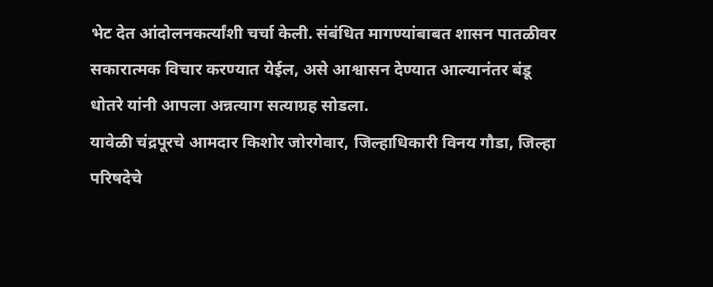भेट देत आंदोलनकर्त्यांशी चर्चा केली. संबंधित मागण्यांबाबत शासन पातळीवर सकारात्मक विचार करण्यात येईल, असे आश्वासन देण्यात आल्यानंतर बंडू धोतरे यांनी आपला अन्नत्याग सत्याग्रह सोडला.
यावेळी चंद्रपूरचे आमदार किशोर जोरगेवार, जिल्हाधिकारी विनय गौडा, जिल्हा परिषदेचे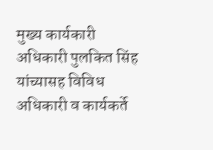मुख्य कार्यकारी अधिकारी पुलकित सिंह यांच्यासह विविध अधिकारी व कार्यकर्ते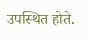उपस्थित होते.